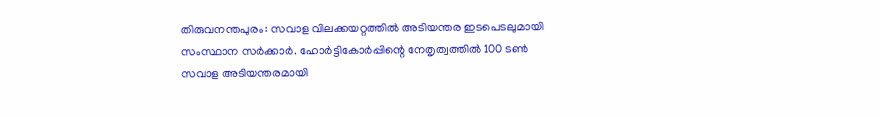തിരുവനന്തപുരം: സവാള വിലക്കയറ്റത്തിൽ അടിയന്തര ഇടപെടലുമായി സംസ്ഥാന സർക്കാർ. ഹോർട്ടികോർപ്പിന്റെ നേതൃത്വത്തിൽ 100 ടൺ സവാള അടിയന്തരമായി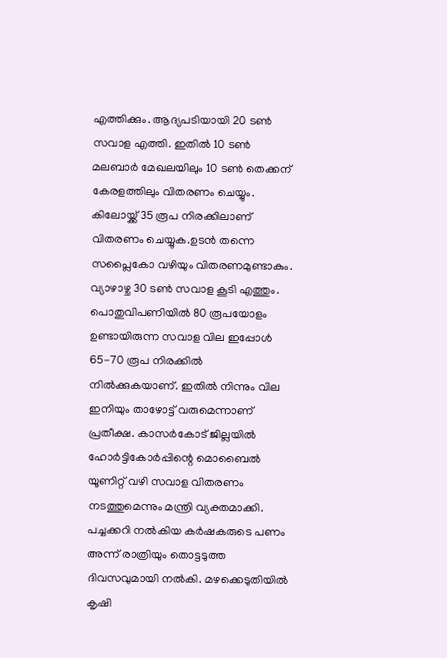എത്തിക്കും. ആദ്യപടിയായി 20 ടൺ സവാള എത്തി. ഇതിൽ 10 ടൺ മലബാർ മേഖലയിലും 10 ടൺ തെക്കന് കേരളത്തിലും വിതരണം ചെയ്യും. കിലോയ്ക്ക് 35 രൂപ നിരക്കിലാണ് വിതരണം ചെയ്യുക.ഉടൻ തന്നെ സപ്ലൈകോ വഴിയും വിതരണമുണ്ടാകും. വ്യാഴാഴ്ച 30 ടൺ സവാള കൂടി എത്തും. പൊതുവിപണിയിൽ 80 രൂപയോളം ഉണ്ടായിരുന്ന സവാള വില ഇപ്പോൾ 65-70 രൂപ നിരക്കിൽ നിൽക്കുകയാണ്. ഇതിൽ നിന്നും വില ഇനിയും താഴോട്ട് വരുമെന്നാണ് പ്രതീക്ഷ. കാസർകോട് ജില്ലയിൽ ഹോർട്ടികോർപ്പിന്റെ മൊബൈൽ യൂണിറ്റ് വഴി സവാള വിതരണം നടത്തുമെന്നും മന്ത്രി വ്യക്തമാക്കി.
പച്ചക്കറി നൽകിയ കർഷകരുടെ പണം അന്ന് രാത്രിയും തൊട്ടടുത്ത ദിവസവുമായി നൽകി. മഴക്കെടുതിയിൽ കൃഷി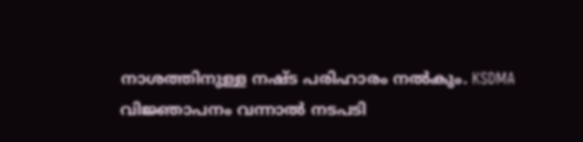നാശത്തിനുള്ള നഷ്ട പരിഹാരം നൽകും. KSDMA വിജ്ഞാപനം വന്നാൽ നടപടി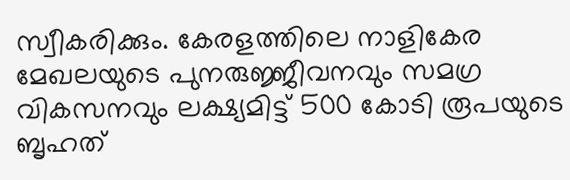സ്വീകരിക്കും. കേരളത്തിലെ നാളികേര മേഖലയുടെ പുനരുജ്ജീവനവും സമഗ്ര വികസനവും ലക്ഷ്യമിട്ട് 500 കോടി രൂപയുടെ ബൃഹത്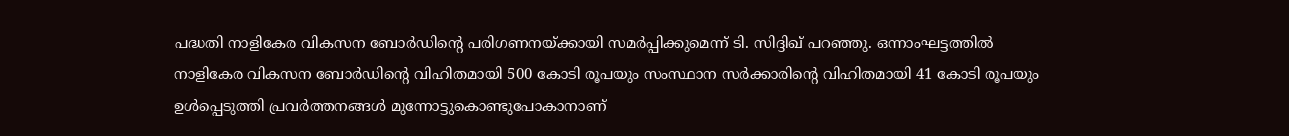പദ്ധതി നാളികേര വികസന ബോർഡിന്റെ പരിഗണനയ്ക്കായി സമർപ്പിക്കുമെന്ന് ടി. സിദ്ദിഖ് പറഞ്ഞു. ഒന്നാംഘട്ടത്തിൽ നാളികേര വികസന ബോർഡിന്റെ വിഹിതമായി 500 കോടി രൂപയും സംസ്ഥാന സർക്കാരിന്റെ വിഹിതമായി 41 കോടി രൂപയും ഉൾപ്പെടുത്തി പ്രവർത്തനങ്ങൾ മുന്നോട്ടുകൊണ്ടുപോകാനാണ്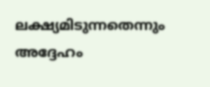ലക്ഷ്യമിടുന്നതെന്നും അദ്ദേഹം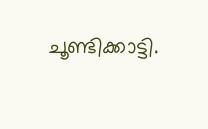ചൂണ്ടിക്കാട്ടി.